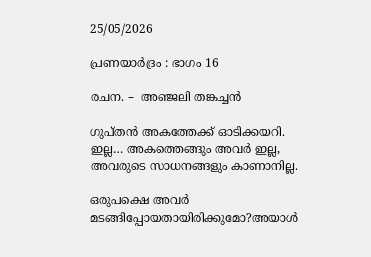25/05/2026

പ്രണയാർദ്രം : ഭാഗം 16

രചന. –  അഞ്ജലി തങ്കച്ചൻ

ഗുപ്തൻ അകത്തേക്ക് ഓടിക്കയറി.
ഇല്ല… അകത്തെങ്ങും അവർ ഇല്ല, അവരുടെ സാധനങ്ങളും കാണാനില്ല.

ഒരുപക്ഷെ അവർ മടങ്ങിപ്പോയതായിരിക്കുമോ?അയാൾ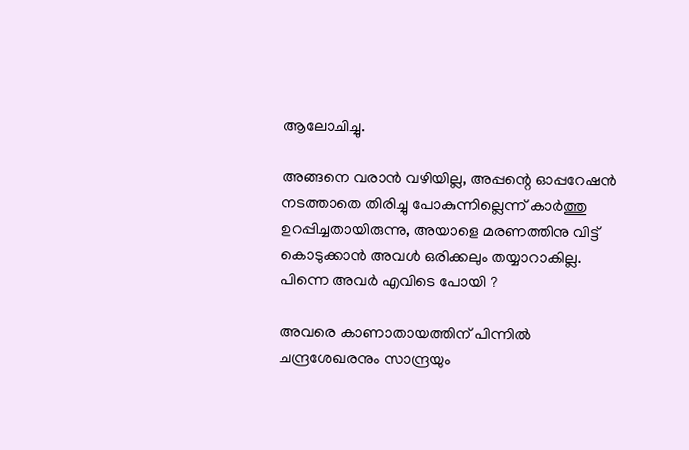ആലോചിച്ചു.

അങ്ങനെ വരാൻ വഴിയില്ല, അപ്പന്റെ ഓപ്പറേഷൻ നടത്താതെ തിരിച്ചു പോകുന്നില്ലെന്ന് കാർത്തു ഉറപ്പിച്ചതായിരുന്നു, അയാളെ മരണത്തിനു വിട്ട് കൊടുക്കാൻ അവൾ ഒരിക്കലും തയ്യാറാകില്ല.
പിന്നെ അവർ എവിടെ പോയി ?

അവരെ കാണാതായത്തിന് പിന്നിൽ ചന്ദ്രശേഖരനും സാന്ദ്രയും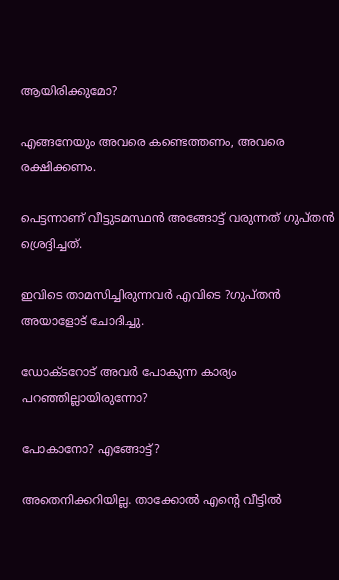ആയിരിക്കുമോ?

എങ്ങനേയും അവരെ കണ്ടെത്തണം, അവരെ രക്ഷിക്കണം.

പെട്ടന്നാണ് വീട്ടുടമസ്ഥൻ അങ്ങോട്ട് വരുന്നത് ഗുപ്തൻ ശ്രെദ്ദിച്ചത്.

ഇവിടെ താമസിച്ചിരുന്നവർ എവിടെ ?ഗുപ്തൻ അയാളോട് ചോദിച്ചു.

ഡോക്ടറോട് അവർ പോകുന്ന കാര്യം പറഞ്ഞില്ലായിരുന്നോ?

പോകാനോ? എങ്ങോട്ട്?

അതെനിക്കറിയില്ല. താക്കോൽ എന്റെ വീട്ടിൽ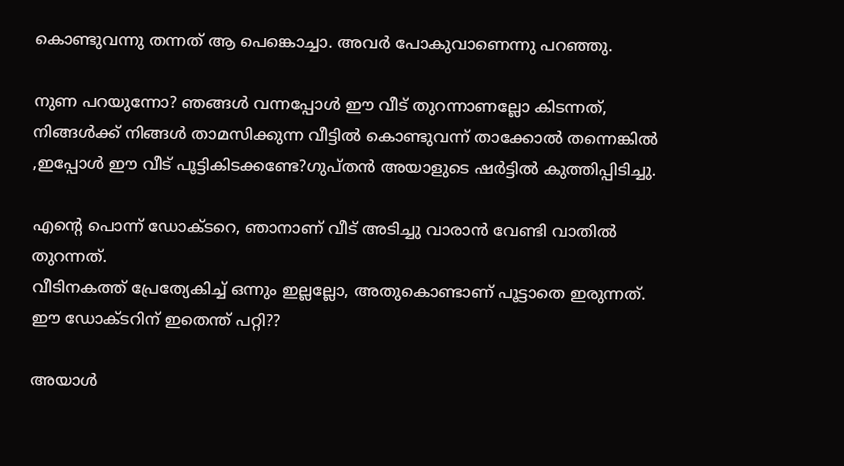കൊണ്ടുവന്നു തന്നത് ആ പെങ്കൊച്ചാ. അവർ പോകുവാണെന്നു പറഞ്ഞു.

നുണ പറയുന്നോ? ഞങ്ങൾ വന്നപ്പോൾ ഈ വീട് തുറന്നാണല്ലോ കിടന്നത്, നിങ്ങൾക്ക് നിങ്ങൾ താമസിക്കുന്ന വീട്ടിൽ കൊണ്ടുവന്ന് താക്കോൽ തന്നെങ്കിൽ ,ഇപ്പോൾ ഈ വീട് പൂട്ടികിടക്കണ്ടേ?ഗുപ്തൻ അയാളുടെ ഷർട്ടിൽ കുത്തിപ്പിടിച്ചു.

എന്റെ പൊന്ന് ഡോക്ടറെ, ഞാനാണ് വീട് അടിച്ചു വാരാൻ വേണ്ടി വാതിൽ തുറന്നത്.
വീടിനകത്ത് പ്രേത്യേകിച്ച്‌ ഒന്നും ഇല്ലല്ലോ, അതുകൊണ്ടാണ് പൂട്ടാതെ ഇരുന്നത്.
ഈ ഡോക്ടറിന് ഇതെന്ത് പറ്റി??

അയാൾ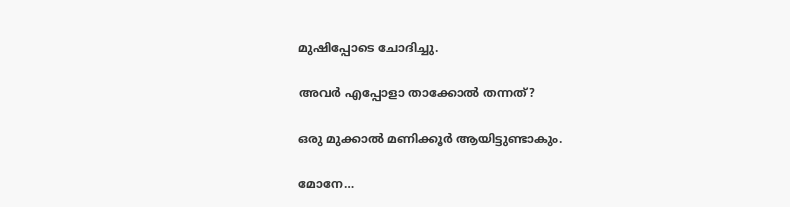മുഷിപ്പോടെ ചോദിച്ചു.

അവർ എപ്പോളാ താക്കോൽ തന്നത്?

ഒരു മുക്കാൽ മണിക്കൂർ ആയിട്ടുണ്ടാകും.

മോനേ…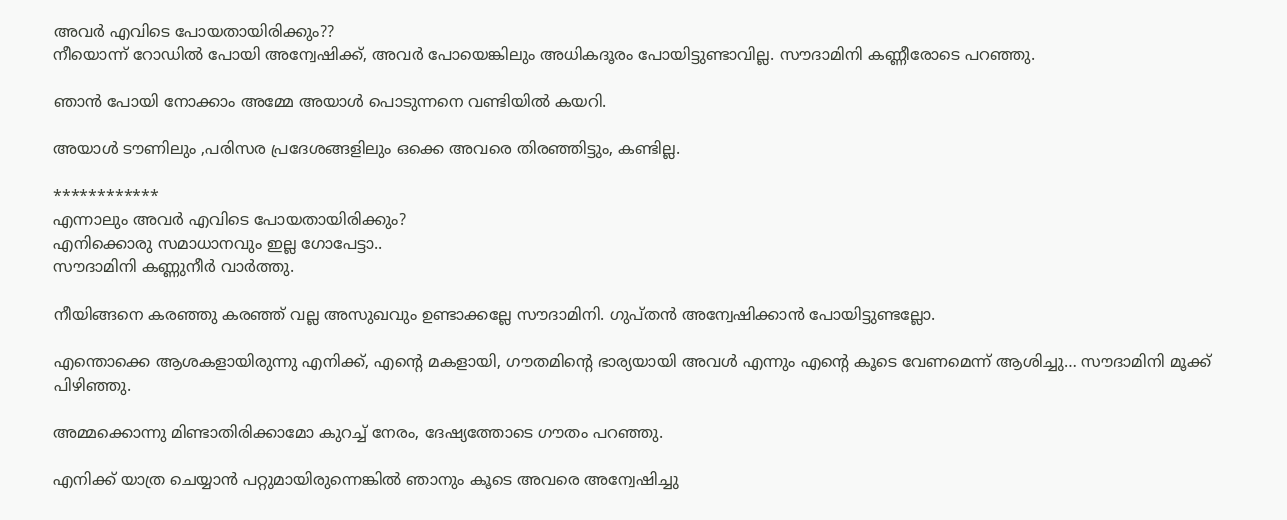അവർ എവിടെ പോയതായിരിക്കും??
നീയൊന്ന് റോഡിൽ പോയി അന്വേഷിക്ക്, അവർ പോയെങ്കിലും അധികദൂരം പോയിട്ടുണ്ടാവില്ല. സൗദാമിനി കണ്ണീരോടെ പറഞ്ഞു.

ഞാൻ പോയി നോക്കാം അമ്മേ അയാൾ പൊടുന്നനെ വണ്ടിയിൽ കയറി.

അയാൾ ടൗണിലും ,പരിസര പ്രദേശങ്ങളിലും ഒക്കെ അവരെ തിരഞ്ഞിട്ടും, കണ്ടില്ല.

************
എന്നാലും അവർ എവിടെ പോയതായിരിക്കും?
എനിക്കൊരു സമാധാനവും ഇല്ല ഗോപേട്ടാ..
സൗദാമിനി കണ്ണുനീർ വാർത്തു.

നീയിങ്ങനെ കരഞ്ഞു കരഞ്ഞ് വല്ല അസുഖവും ഉണ്ടാക്കല്ലേ സൗദാമിനി. ഗുപ്തൻ അന്വേഷിക്കാൻ പോയിട്ടുണ്ടല്ലോ.

എന്തൊക്കെ ആശകളായിരുന്നു എനിക്ക്, എന്റെ മകളായി, ഗൗതമിന്റെ ഭാര്യയായി അവൾ എന്നും എന്റെ കൂടെ വേണമെന്ന് ആശിച്ചു… സൗദാമിനി മൂക്ക് പിഴിഞ്ഞു.

അമ്മക്കൊന്നു മിണ്ടാതിരിക്കാമോ കുറച്ച് നേരം, ദേഷ്യത്തോടെ ഗൗതം പറഞ്ഞു.

എനിക്ക് യാത്ര ചെയ്യാൻ പറ്റുമായിരുന്നെങ്കിൽ ഞാനും കൂടെ അവരെ അന്വേഷിച്ചു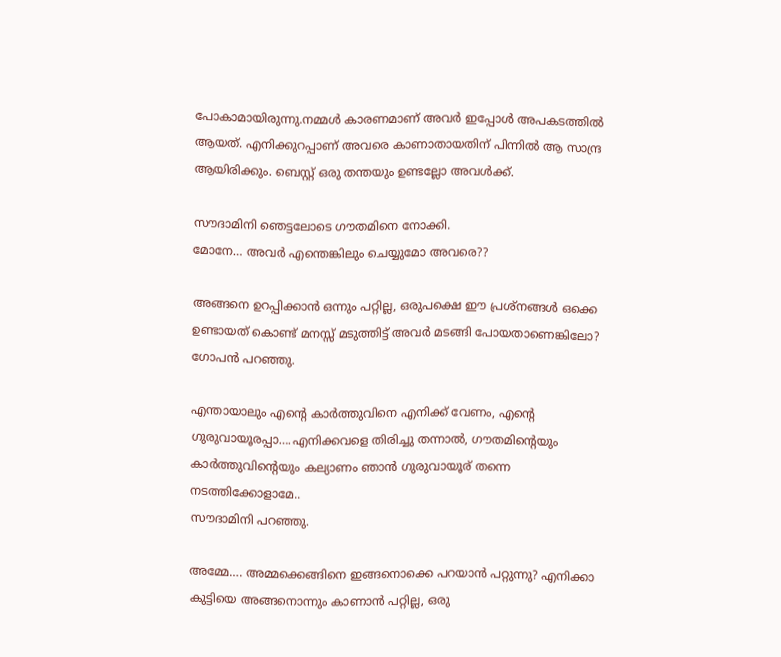പോകാമായിരുന്നു.നമ്മൾ കാരണമാണ് അവർ ഇപ്പോൾ അപകടത്തിൽ ആയത്. എനിക്കുറപ്പാണ് അവരെ കാണാതായതിന് പിന്നിൽ ആ സാന്ദ്ര ആയിരിക്കും. ബെസ്റ്റ് ഒരു തന്തയും ഉണ്ടല്ലോ അവൾക്ക്.

സൗദാമിനി ഞെട്ടലോടെ ഗൗതമിനെ നോക്കി.
മോനേ… അവർ എന്തെങ്കിലും ചെയ്യുമോ അവരെ??

അങ്ങനെ ഉറപ്പിക്കാൻ ഒന്നും പറ്റില്ല, ഒരുപക്ഷെ ഈ പ്രശ്നങ്ങൾ ഒക്കെ ഉണ്ടായത് കൊണ്ട് മനസ്സ് മടുത്തിട്ട് അവർ മടങ്ങി പോയതാണെങ്കിലോ? ഗോപൻ പറഞ്ഞു.

എന്തായാലും എന്റെ കാർത്തുവിനെ എനിക്ക് വേണം, എന്റെ ഗുരുവായൂരപ്പാ….എനിക്കവളെ തിരിച്ചു തന്നാൽ, ഗൗതമിന്റെയും കാർത്തുവിന്റെയും കല്യാണം ഞാൻ ഗുരുവായൂര് തന്നെ നടത്തിക്കോളാമേ..
സൗദാമിനി പറഞ്ഞു.

അമ്മേ…. അമ്മക്കെങ്ങിനെ ഇങ്ങനൊക്കെ പറയാൻ പറ്റുന്നു? എനിക്കാ കുട്ടിയെ അങ്ങനൊന്നും കാണാൻ പറ്റില്ല, ഒരു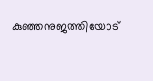കുഞ്ഞനുജത്തിയോട്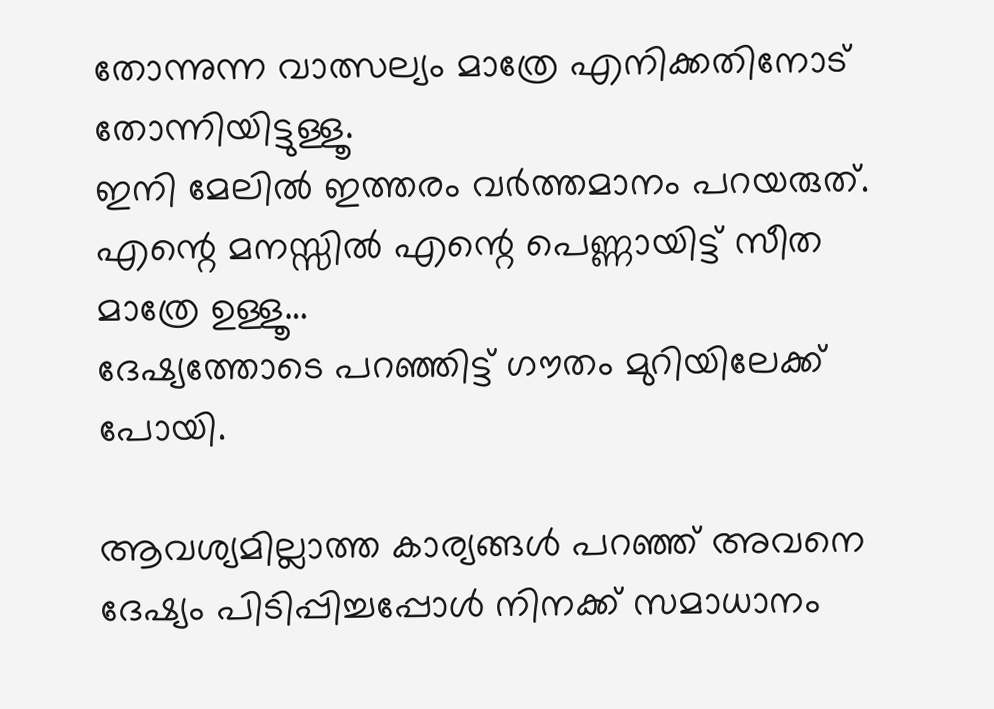തോന്നുന്ന വാത്സല്യം മാത്രേ എനിക്കതിനോട് തോന്നിയിട്ടുള്ളൂ.
ഇനി മേലിൽ ഇത്തരം വർത്തമാനം പറയരുത്.
എന്റെ മനസ്സിൽ എന്റെ പെണ്ണായിട്ട് സീത മാത്രേ ഉള്ളൂ…
ദേഷ്യത്തോടെ പറഞ്ഞിട്ട് ഗൗതം മുറിയിലേക്ക് പോയി.

ആവശ്യമില്ലാത്ത കാര്യങ്ങൾ പറഞ്ഞ് അവനെ ദേഷ്യം പിടിപ്പിച്ചപ്പോൾ നിനക്ക് സമാധാനം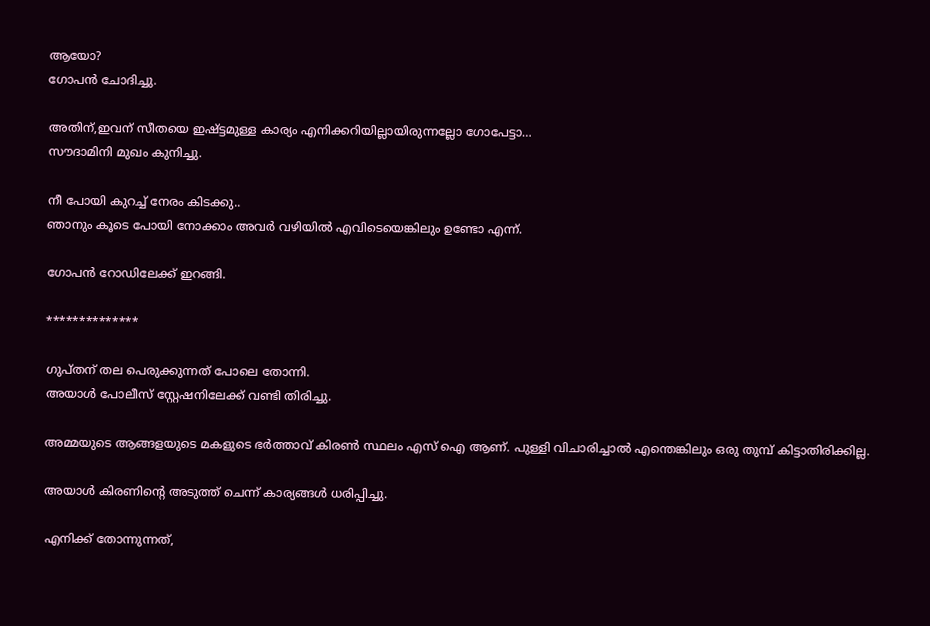ആയോ?
ഗോപൻ ചോദിച്ചു.

അതിന്,ഇവന് സീതയെ ഇഷ്ട്ടമുള്ള കാര്യം എനിക്കറിയില്ലായിരുന്നല്ലോ ഗോപേട്ടാ…
സൗദാമിനി മുഖം കുനിച്ചു.

നീ പോയി കുറച്ച് നേരം കിടക്കു..
ഞാനും കൂടെ പോയി നോക്കാം അവർ വഴിയിൽ എവിടെയെങ്കിലും ഉണ്ടോ എന്ന്.

ഗോപൻ റോഡിലേക്ക് ഇറങ്ങി.

**************

ഗുപ്തന് തല പെരുക്കുന്നത് പോലെ തോന്നി.
അയാൾ പോലീസ് സ്റ്റേഷനിലേക്ക് വണ്ടി തിരിച്ചു.

അമ്മയുടെ ആങ്ങളയുടെ മകളുടെ ഭർത്താവ് കിരൺ സ്ഥലം എസ് ഐ ആണ്. പുള്ളി വിചാരിച്ചാൽ എന്തെങ്കിലും ഒരു തുമ്പ് കിട്ടാതിരിക്കില്ല.

അയാൾ കിരണിന്റെ അടുത്ത് ചെന്ന് കാര്യങ്ങൾ ധരിപ്പിച്ചു.

എനിക്ക് തോന്നുന്നത്,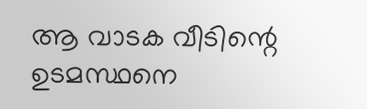ആ വാടക വീടിന്റെ ഉടമസ്ഥനെ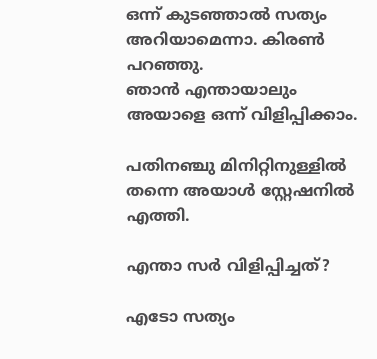ഒന്ന് കുടഞ്ഞാൽ സത്യം അറിയാമെന്നാ. കിരൺ പറഞ്ഞു.
ഞാൻ എന്തായാലും അയാളെ ഒന്ന് വിളിപ്പിക്കാം.

പതിനഞ്ചു മിനിറ്റിനുള്ളിൽ തന്നെ അയാൾ സ്റ്റേഷനിൽ എത്തി.

എന്താ സർ വിളിപ്പിച്ചത്?

എടോ സത്യം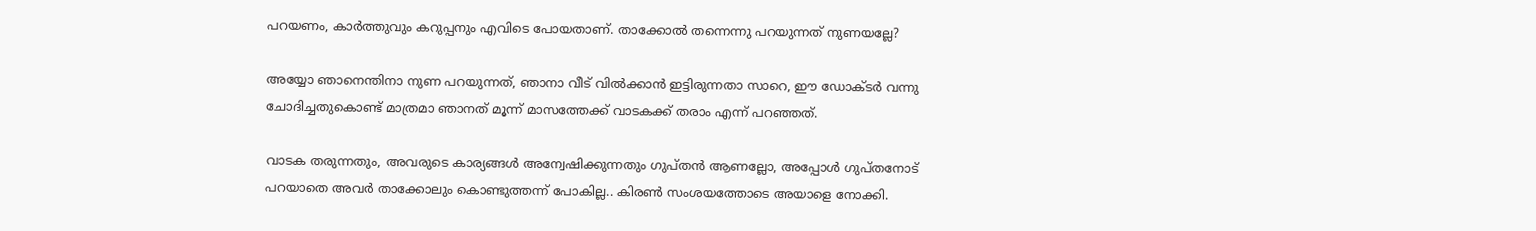പറയണം, കാർത്തുവും കറുപ്പനും എവിടെ പോയതാണ്. താക്കോൽ തന്നെന്നു പറയുന്നത് നുണയല്ലേ?

അയ്യോ ഞാനെന്തിനാ നുണ പറയുന്നത്, ഞാനാ വീട് വിൽക്കാൻ ഇട്ടിരുന്നതാ സാറെ, ഈ ഡോക്ടർ വന്നു ചോദിച്ചതുകൊണ്ട് മാത്രമാ ഞാനത് മൂന്ന് മാസത്തേക്ക് വാടകക്ക് തരാം എന്ന് പറഞ്ഞത്.

വാടക തരുന്നതും, അവരുടെ കാര്യങ്ങൾ അന്വേഷിക്കുന്നതും ഗുപ്തൻ ആണല്ലോ, അപ്പോൾ ഗുപ്തനോട് പറയാതെ അവർ താക്കോലും കൊണ്ടുത്തന്ന് പോകില്ല.. കിരൺ സംശയത്തോടെ അയാളെ നോക്കി.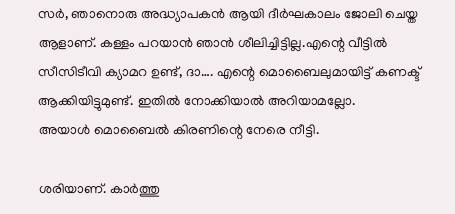സർ, ഞാനൊരു അദ്ധ്യാപകൻ ആയി ദീർഘകാലം ജോലി ചെയ്ത ആളാണ്. കള്ളം പറയാൻ ഞാൻ ശീലിച്ചിട്ടില്ല.എന്റെ വീട്ടിൽ സീസിടീവി ക്യാമറ ഉണ്ട്, ദാ…. എന്റെ മൊബൈലുമായിട്ട് കണക്ട് ആക്കിയിട്ടുമുണ്ട്. ഇതിൽ നോക്കിയാൽ അറിയാമല്ലോ.
അയാൾ മൊബൈൽ കിരണിന്റെ നേരെ നീട്ടി.

ശരിയാണ്. കാർത്തു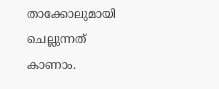താക്കോലുമായി ചെല്ലുന്നത് കാണാം.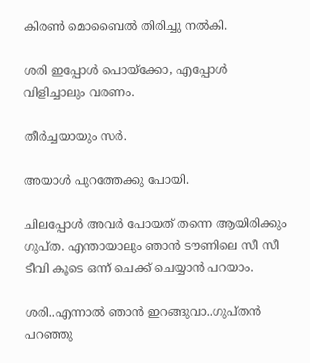കിരൺ മൊബൈൽ തിരിച്ചു നൽകി.

ശരി ഇപ്പോൾ പൊയ്ക്കോ, എപ്പോൾ വിളിച്ചാലും വരണം.

തീർച്ചയായും സർ.

അയാൾ പുറത്തേക്കു പോയി.

ചിലപ്പോൾ അവർ പോയത് തന്നെ ആയിരിക്കും ഗുപ്ത. എന്തായാലും ഞാൻ ടൗണിലെ സീ സീ ടീവി കൂടെ ഒന്ന് ചെക്ക് ചെയ്യാൻ പറയാം.

ശരി..എന്നാൽ ഞാൻ ഇറങ്ങുവാ..ഗുപ്തൻ പറഞ്ഞു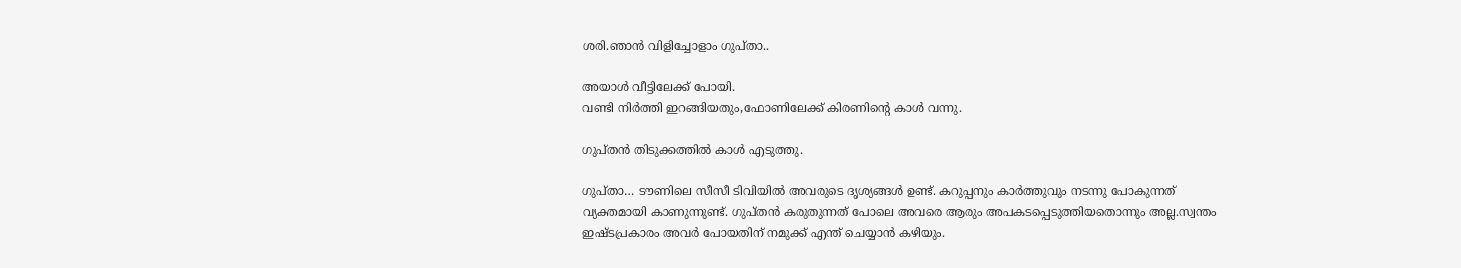ശരി.ഞാൻ വിളിച്ചോളാം ഗുപ്താ..

അയാൾ വീട്ടിലേക്ക് പോയി.
വണ്ടി നിർത്തി ഇറങ്ങിയതും,ഫോണിലേക്ക് കിരണിന്റെ കാൾ വന്നു.

ഗുപ്തൻ തിടുക്കത്തിൽ കാൾ എടുത്തു.

ഗുപ്താ… ടൗണിലെ സീസീ ടിവിയിൽ അവരുടെ ദൃശ്യങ്ങൾ ഉണ്ട്. കറുപ്പനും കാർത്തുവും നടന്നു പോകുന്നത് വ്യക്തമായി കാണുന്നുണ്ട്. ഗുപ്തൻ കരുതുന്നത് പോലെ അവരെ ആരും അപകടപ്പെടുത്തിയതൊന്നും അല്ല.സ്വന്തം ഇഷ്ടപ്രകാരം അവർ പോയതിന് നമുക്ക് എന്ത് ചെയ്യാൻ കഴിയും.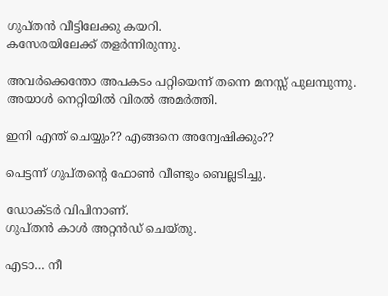ഗുപ്തൻ വീട്ടിലേക്കു കയറി.
കസേരയിലേക്ക് തളർന്നിരുന്നു.

അവർക്കെന്തോ അപകടം പറ്റിയെന്ന് തന്നെ മനസ്സ് പുലമ്പുന്നു.
അയാൾ നെറ്റിയിൽ വിരൽ അമർത്തി.

ഇനി എന്ത് ചെയ്യും?? എങ്ങനെ അന്വേഷിക്കും??

പെട്ടന്ന് ഗുപ്തന്റെ ഫോൺ വീണ്ടും ബെല്ലടിച്ചു.

ഡോക്ടർ വിപിനാണ്.
ഗുപ്തൻ കാൾ അറ്റൻഡ് ചെയ്തു.

എടാ… നീ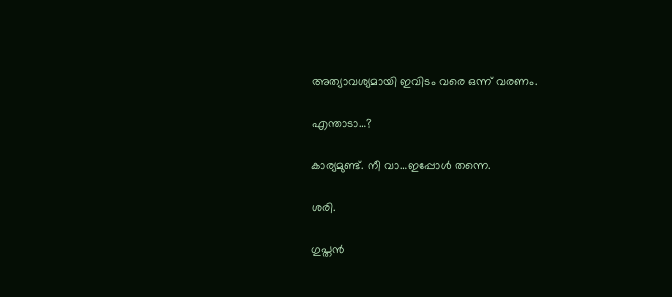അത്യാവശ്യമായി ഇവിടം വരെ ഒന്ന് വരണം.

എന്താടാ…?

കാര്യമുണ്ട്. നീ വാ…ഇപ്പോൾ തന്നെ.

ശരി.

ഗുപ്തൻ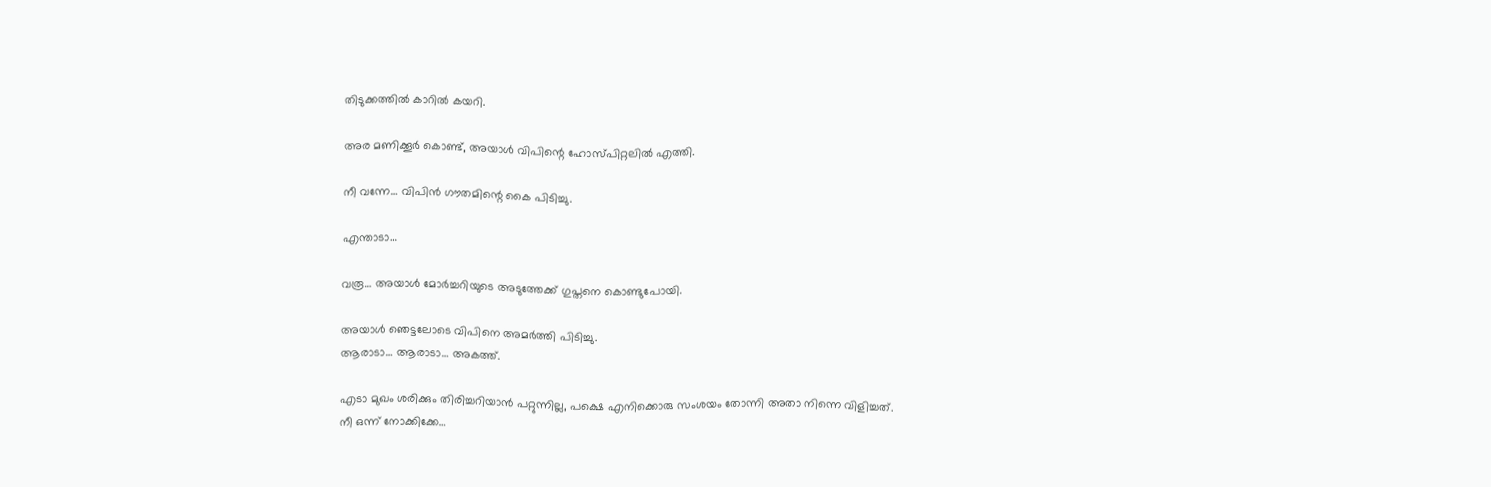തിടുക്കത്തിൽ കാറിൽ കയറി.

അര മണിക്കൂർ കൊണ്ട്, അയാൾ വിപിന്റെ ഹോസ്പിറ്റലിൽ എത്തി.

നീ വന്നേ… വിപിൻ ഗൗതമിന്റെ കൈ പിടിച്ചു.

എന്താടാ…

വരൂ… അയാൾ മോർച്ചറിയുടെ അടുത്തേക്ക് ഗുപ്തനെ കൊണ്ടുപോയി.

അയാൾ ഞെട്ടലോടെ വിപിനെ അമർത്തി പിടിച്ചു.
ആരാടാ… ആരാടാ… അകത്ത്.

എടാ മുഖം ശരിക്കും തിരിച്ചറിയാൻ പറ്റുന്നില്ല, പക്ഷെ എനിക്കൊരു സംശയം തോന്നി അതാ നിന്നെ വിളിച്ചത്.
നീ ഒന്ന് നോക്കിക്കേ…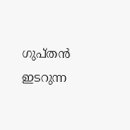ഗുപ്തൻ ഇടറുന്ന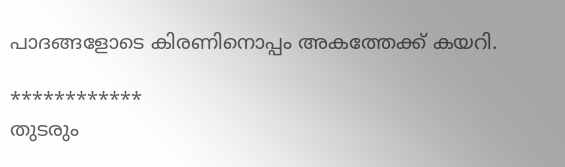പാദങ്ങളോടെ കിരണിനൊപ്പം അകത്തേക്ക് കയറി.

************
തുടരും